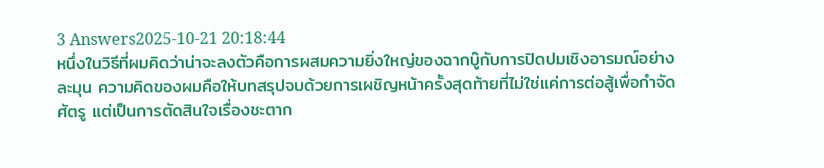3 Answers2025-10-21 20:18:44
หนึ่งในวิธีที่ผมคิดว่าน่าจะลงตัวคือการผสมความยิ่งใหญ่ของฉากบู๊กับการปิดปมเชิงอารมณ์อย่างละมุน ความคิดของผมคือให้บทสรุปจบด้วยการเผชิญหน้าครั้งสุดท้ายที่ไม่ใช่แค่การต่อสู้เพื่อกำจัดศัตรู แต่เป็นการตัดสินใจเรื่องชะตาก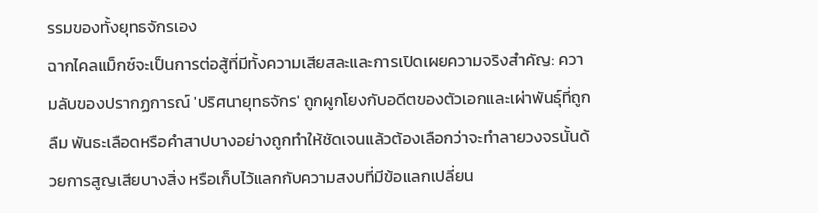รรมของทั้งยุทธจักรเอง
ฉากไคลแม็กซ์จะเป็นการต่อสู้ที่มีทั้งความเสียสละและการเปิดเผยความจริงสำคัญ: ความลับของปรากฏการณ์ 'ปริศนายุทธจักร' ถูกผูกโยงกับอดีตของตัวเอกและเผ่าพันธุ์ที่ถูกลืม พันธะเลือดหรือคำสาปบางอย่างถูกทำให้ชัดเจนแล้วต้องเลือกว่าจะทำลายวงจรนั้นด้วยการสูญเสียบางสิ่ง หรือเก็บไว้แลกกับความสงบที่มีข้อแลกเปลี่ยน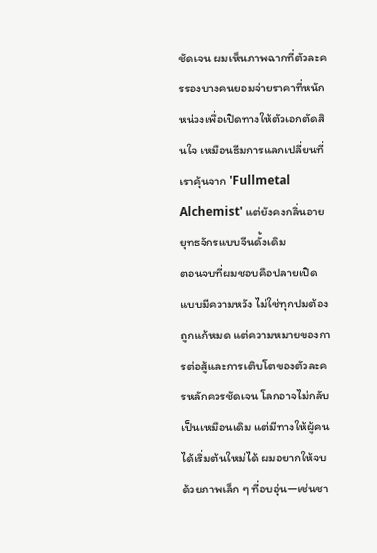ชัดเจน ผมเห็นภาพฉากที่ตัวละครรองบางคนยอมจ่ายราคาที่หนักหน่วงเพื่อเปิดทางให้ตัวเอกตัดสินใจ เหมือนธีมการแลกเปลี่ยนที่เราคุ้นจาก 'Fullmetal Alchemist' แต่ยังคงกลิ่นอายยุทธจักรแบบจีนดั้งเดิม
ตอนจบที่ผมชอบคือปลายเปิดแบบมีความหวัง ไม่ใช่ทุกปมต้องถูกแก้หมด แต่ความหมายของการต่อสู้และการเติบโตของตัวละครหลักควรชัดเจน โลกอาจไม่กลับเป็นเหมือนเดิม แต่มีทางให้ผู้คนได้เริ่มต้นใหม่ได้ ผมอยากให้จบด้วยภาพเล็ก ๆ ที่อบอุ่น—เช่นชา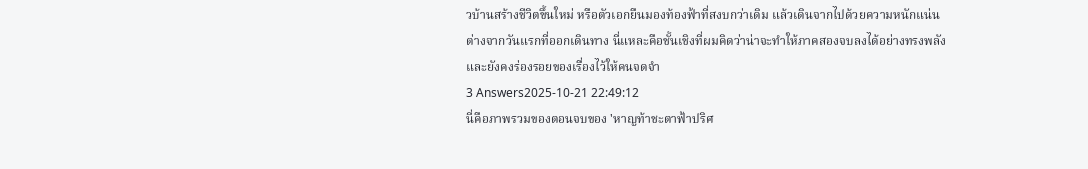วบ้านสร้างชีวิตขึ้นใหม่ หรือตัวเอกยืนมองท้องฟ้าที่สงบกว่าเดิม แล้วเดินจากไปด้วยความหนักแน่นต่างจากวันแรกที่ออกเดินทาง นี่แหละคือชั้นเชิงที่ผมคิดว่าน่าจะทำให้ภาคสองจบลงได้อย่างทรงพลังและยังคงร่องรอยของเรื่องไว้ให้คนจดจำ
3 Answers2025-10-21 22:49:12
นี่คือภาพรวมของตอนจบของ 'หาญท้าชะตาฟ้าปริศ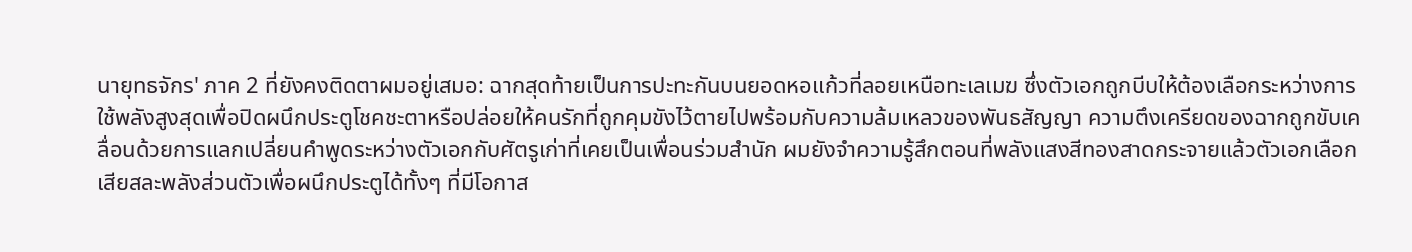นายุทธจักร' ภาค 2 ที่ยังคงติดตาผมอยู่เสมอ: ฉากสุดท้ายเป็นการปะทะกันบนยอดหอแก้วที่ลอยเหนือทะเลเมฆ ซึ่งตัวเอกถูกบีบให้ต้องเลือกระหว่างการใช้พลังสูงสุดเพื่อปิดผนึกประตูโชคชะตาหรือปล่อยให้คนรักที่ถูกคุมขังไว้ตายไปพร้อมกับความล้มเหลวของพันธสัญญา ความตึงเครียดของฉากถูกขับเคลื่อนด้วยการแลกเปลี่ยนคำพูดระหว่างตัวเอกกับศัตรูเก่าที่เคยเป็นเพื่อนร่วมสำนัก ผมยังจำความรู้สึกตอนที่พลังแสงสีทองสาดกระจายแล้วตัวเอกเลือกเสียสละพลังส่วนตัวเพื่อผนึกประตูได้ทั้งๆ ที่มีโอกาส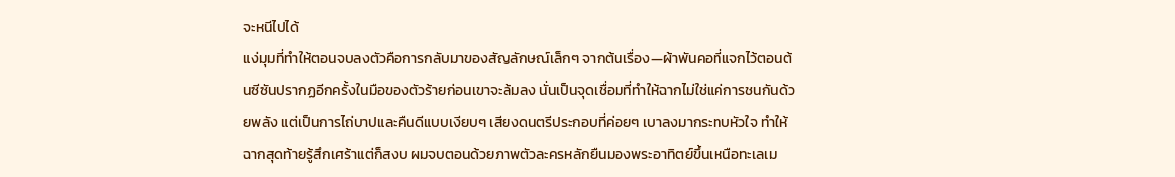จะหนีไปได้
แง่มุมที่ทำให้ตอนจบลงตัวคือการกลับมาของสัญลักษณ์เล็กๆ จากต้นเรื่อง—ผ้าพันคอที่แจกไว้ตอนต้นซีซันปรากฏอีกครั้งในมือของตัวร้ายก่อนเขาจะล้มลง นั่นเป็นจุดเชื่อมที่ทำให้ฉากไม่ใช่แค่การชนกันด้วยพลัง แต่เป็นการไถ่บาปและคืนดีแบบเงียบๆ เสียงดนตรีประกอบที่ค่อยๆ เบาลงมากระทบหัวใจ ทำให้ฉากสุดท้ายรู้สึกเศร้าแต่ก็สงบ ผมจบตอนด้วยภาพตัวละครหลักยืนมองพระอาทิตย์ขึ้นเหนือทะเลเม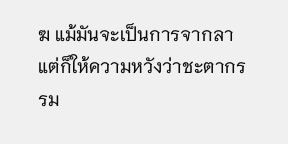ฆ แม้มันจะเป็นการจากลา แต่ก็ให้ความหวังว่าชะตากรรม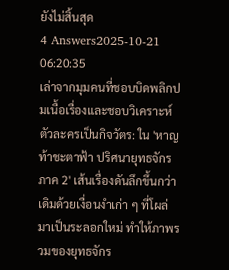ยังไม่สิ้นสุด
4 Answers2025-10-21 06:20:35
เล่าจากมุมคนที่ชอบบิดพลิกปมเนื้อเรื่องและชอบวิเคราะห์ตัวละครเป็นกิจวัตร: ใน 'หาญท้าชะตาฟ้า ปริศนายุทธจักร ภาค 2' เส้นเรื่องดันลึกขึ้นกว่าเดิมด้วยเงื่อนงำเก่า ๆ ที่โผล่มาเป็นระลอกใหม่ ทำให้ภาพรวมของยุทธจักร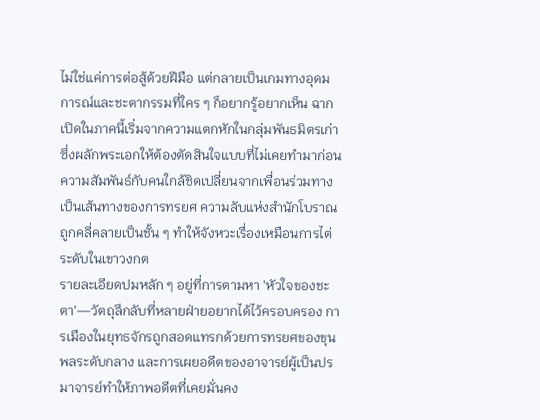ไม่ใช่แค่การต่อสู้ด้วยฝีมือ แต่กลายเป็นเกมทางอุดมการณ์และชะตากรรมที่ใคร ๆ ก็อยากรู้อยากเห็น ฉากเปิดในภาคนี้เริ่มจากความแตกหักในกลุ่มพันธมิตรเก่า ซึ่งผลักพระเอกให้ต้องตัดสินใจแบบที่ไม่เคยทำมาก่อน ความสัมพันธ์กับคนใกล้ชิดเปลี่ยนจากเพื่อนร่วมทางเป็นเส้นทางของการทรยศ ความลับแห่งสำนักโบราณถูกคลี่คลายเป็นชั้น ๆ ทำให้จังหวะเรื่องเหมือนการไต่ระดับในเขาวงกต
รายละเอียดปมหลัก ๆ อยู่ที่การตามหา 'หัวใจของชะตา'—วัตถุลึกลับที่หลายฝ่ายอยากได้ไว้ครอบครอง การเมืองในยุทธจักรถูกสอดแทรกด้วยการทรยศของขุนพลระดับกลาง และการเผยอดีตของอาจารย์ผู้เป็นปรมาจารย์ทำให้ภาพอดีตที่เคยมั่นคง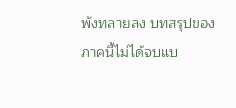พังทลายลง บทสรุปของภาคนี้ไม่ได้จบแบ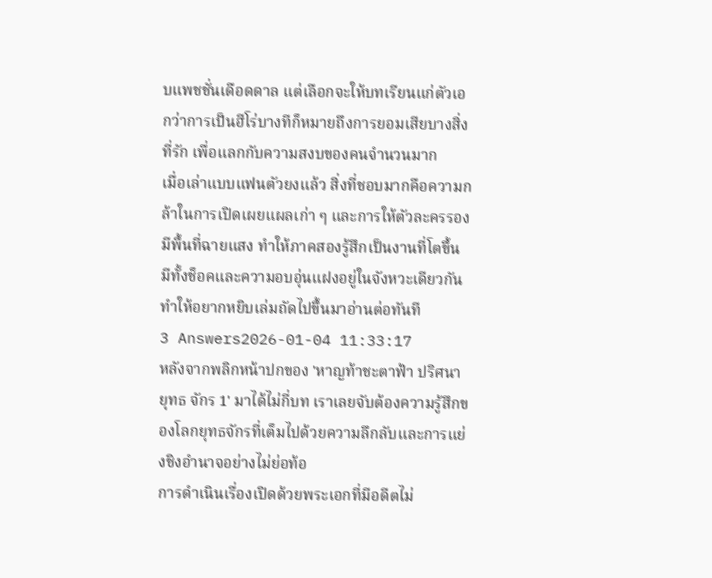บแพชชั่นเดือดดาล แต่เลือกจะให้บทเรียนแก่ตัวเอกว่าการเป็นฮีโร่บางทีก็หมายถึงการยอมเสียบางสิ่งที่รัก เพื่อแลกกับความสงบของคนจำนวนมาก
เมื่อเล่าแบบแฟนตัวยงแล้ว สิ่งที่ชอบมากคือความกล้าในการเปิดเผยแผลเก่า ๆ และการให้ตัวละครรองมีพื้นที่ฉายแสง ทำให้ภาคสองรู้สึกเป็นงานที่โตขึ้น มีทั้งช็อคและความอบอุ่นแฝงอยู่ในจังหวะเดียวกัน ทำให้อยากหยิบเล่มถัดไปขึ้นมาอ่านต่อทันที
3 Answers2026-01-04 11:33:17
หลังจากพลิกหน้าปกของ 'หาญท้าชะตาฟ้า ปริศนา ยุทธ จักร 1' มาได้ไม่กี่บท เราเลยจับต้องความรู้สึกของโลกยุทธจักรที่เต็มไปด้วยความลึกลับและการแย่งชิงอำนาจอย่างไม่ย่อท้อ
การดำเนินเรื่องเปิดด้วยพระเอกที่มีอดีตไม่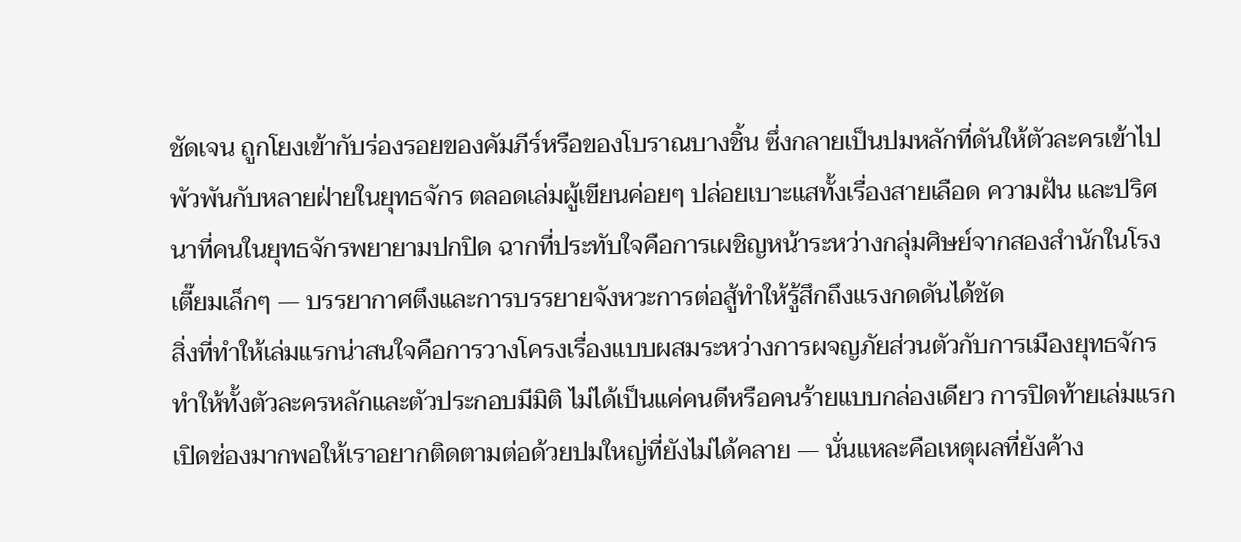ชัดเจน ถูกโยงเข้ากับร่องรอยของคัมภีร์หรือของโบราณบางชิ้น ซึ่งกลายเป็นปมหลักที่ดันให้ตัวละครเข้าไปพัวพันกับหลายฝ่ายในยุทธจักร ตลอดเล่มผู้เขียนค่อยๆ ปล่อยเบาะแสทั้งเรื่องสายเลือด ความฝัน และปริศนาที่คนในยุทธจักรพยายามปกปิด ฉากที่ประทับใจคือการเผชิญหน้าระหว่างกลุ่มศิษย์จากสองสำนักในโรงเตี๊ยมเล็กๆ — บรรยากาศตึงและการบรรยายจังหวะการต่อสู้ทำให้รู้สึกถึงแรงกดดันได้ชัด
สิ่งที่ทำให้เล่มแรกน่าสนใจคือการวางโครงเรื่องแบบผสมระหว่างการผจญภัยส่วนตัวกับการเมืองยุทธจักร ทำให้ทั้งตัวละครหลักและตัวประกอบมีมิติ ไม่ได้เป็นแค่คนดีหรือคนร้ายแบบกล่องเดียว การปิดท้ายเล่มแรกเปิดช่องมากพอให้เราอยากติดตามต่อด้วยปมใหญ่ที่ยังไม่ได้คลาย — นั่นแหละคือเหตุผลที่ยังค้าง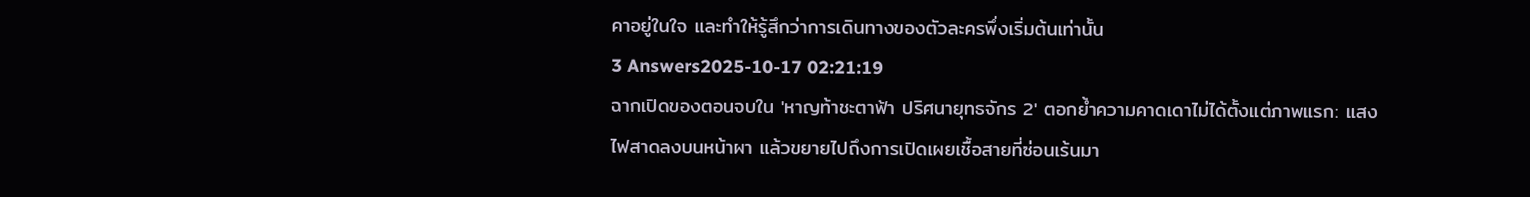คาอยู่ในใจ และทำให้รู้สึกว่าการเดินทางของตัวละครพึ่งเริ่มต้นเท่านั้น
3 Answers2025-10-17 02:21:19
ฉากเปิดของตอนจบใน 'หาญท้าชะตาฟ้า ปริศนายุทธจักร 2' ตอกย้ำความคาดเดาไม่ได้ตั้งแต่ภาพแรก: แสงไฟสาดลงบนหน้าผา แล้วขยายไปถึงการเปิดเผยเชื้อสายที่ซ่อนเร้นมา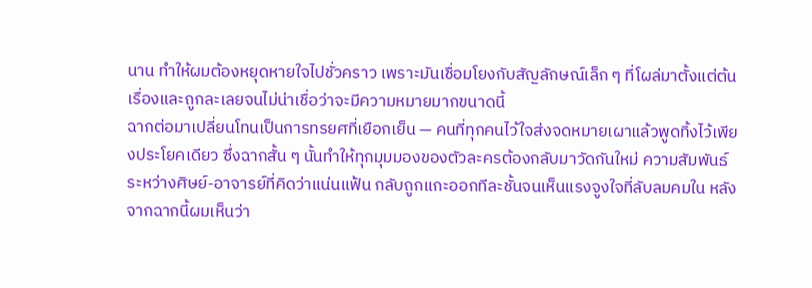นาน ทำให้ผมต้องหยุดหายใจไปชั่วคราว เพราะมันเชื่อมโยงกับสัญลักษณ์เล็ก ๆ ที่โผล่มาตั้งแต่ต้นเรื่องและถูกละเลยจนไม่น่าเชื่อว่าจะมีความหมายมากขนาดนี้
ฉากต่อมาเปลี่ยนโทนเป็นการทรยศที่เยือกเย็น — คนที่ทุกคนไว้ใจส่งจดหมายเผาแล้วพูดทิ้งไว้เพียงประโยคเดียว ซึ่งฉากสั้น ๆ นั้นทำให้ทุกมุมมองของตัวละครต้องกลับมาวัดกันใหม่ ความสัมพันธ์ระหว่างศิษย์-อาจารย์ที่คิดว่าแน่นแฟ้น กลับถูกแกะออกทีละชั้นจนเห็นแรงจูงใจที่ลับลมคมใน หลังจากฉากนี้ผมเห็นว่า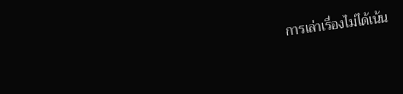การเล่าเรื่องไม่ได้เน้น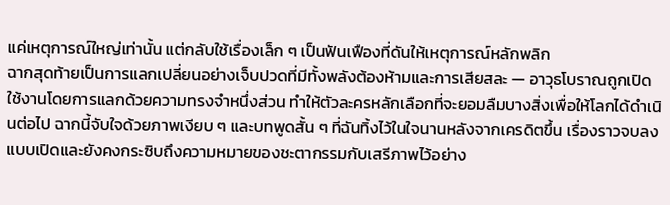แค่เหตุการณ์ใหญ่เท่านั้น แต่กลับใช้เรื่องเล็ก ๆ เป็นฟันเฟืองที่ดันให้เหตุการณ์หลักพลิก
ฉากสุดท้ายเป็นการแลกเปลี่ยนอย่างเจ็บปวดที่มีทั้งพลังต้องห้ามและการเสียสละ — อาวุธโบราณถูกเปิดใช้งานโดยการแลกด้วยความทรงจำหนึ่งส่วน ทำให้ตัวละครหลักเลือกที่จะยอมลืมบางสิ่งเพื่อให้โลกได้ดำเนินต่อไป ฉากนี้จับใจด้วยภาพเงียบ ๆ และบทพูดสั้น ๆ ที่ฉันทิ้งไว้ในใจนานหลังจากเครดิตขึ้น เรื่องราวจบลงแบบเปิดและยังคงกระซิบถึงความหมายของชะตากรรมกับเสรีภาพไว้อย่าง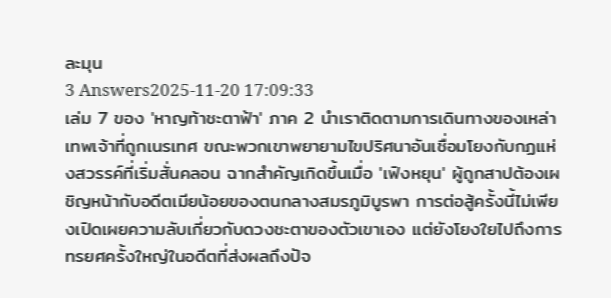ละมุน
3 Answers2025-11-20 17:09:33
เล่ม 7 ของ 'หาญท้าชะตาฟ้า' ภาค 2 นำเราติดตามการเดินทางของเหล่าเทพเจ้าที่ถูกเนรเทศ ขณะพวกเขาพยายามไขปริศนาอันเชื่อมโยงกับกฏแห่งสวรรค์ที่เริ่มสั่นคลอน ฉากสำคัญเกิดขึ้นเมื่อ 'เฟิงหยุน' ผู้ถูกสาปต้องเผชิญหน้ากับอดีตเมียน้อยของตนกลางสมรภูมิบูรพา การต่อสู้ครั้งนี้ไม่เพียงเปิดเผยความลับเกี่ยวกับดวงชะตาของตัวเขาเอง แต่ยังโยงใยไปถึงการทรยศครั้งใหญ่ในอดีตที่ส่งผลถึงปัจ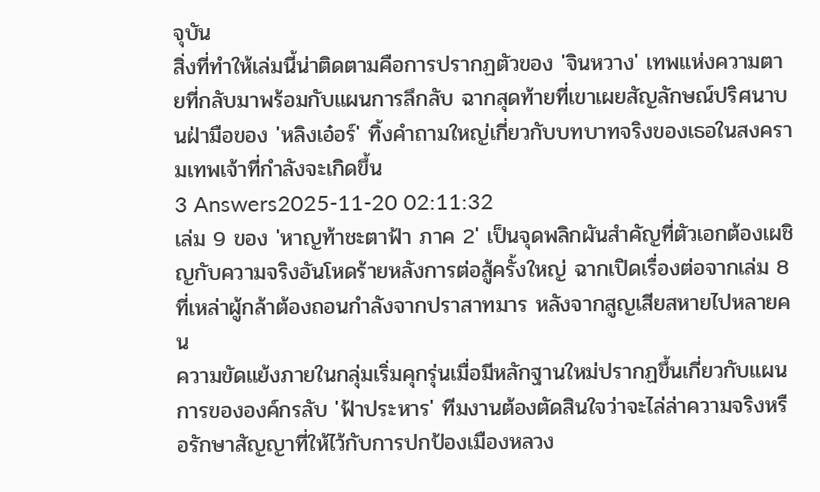จุบัน
สิ่งที่ทำให้เล่มนี้น่าติดตามคือการปรากฏตัวของ 'จินหวาง' เทพแห่งความตายที่กลับมาพร้อมกับแผนการลึกลับ ฉากสุดท้ายที่เขาเผยสัญลักษณ์ปริศนาบนฝ่ามือของ 'หลิงเอ๋อร์' ทิ้งคำถามใหญ่เกี่ยวกับบทบาทจริงของเธอในสงครามเทพเจ้าที่กำลังจะเกิดขึ้น
3 Answers2025-11-20 02:11:32
เล่ม 9 ของ 'หาญท้าชะตาฟ้า ภาค 2' เป็นจุดพลิกผันสำคัญที่ตัวเอกต้องเผชิญกับความจริงอันโหดร้ายหลังการต่อสู้ครั้งใหญ่ ฉากเปิดเรื่องต่อจากเล่ม 8 ที่เหล่าผู้กล้าต้องถอนกำลังจากปราสาทมาร หลังจากสูญเสียสหายไปหลายคน
ความขัดแย้งภายในกลุ่มเริ่มคุกรุ่นเมื่อมีหลักฐานใหม่ปรากฏขึ้นเกี่ยวกับแผนการขององค์กรลับ 'ฟ้าประหาร' ทีมงานต้องตัดสินใจว่าจะไล่ล่าความจริงหรือรักษาสัญญาที่ให้ไว้กับการปกป้องเมืองหลวง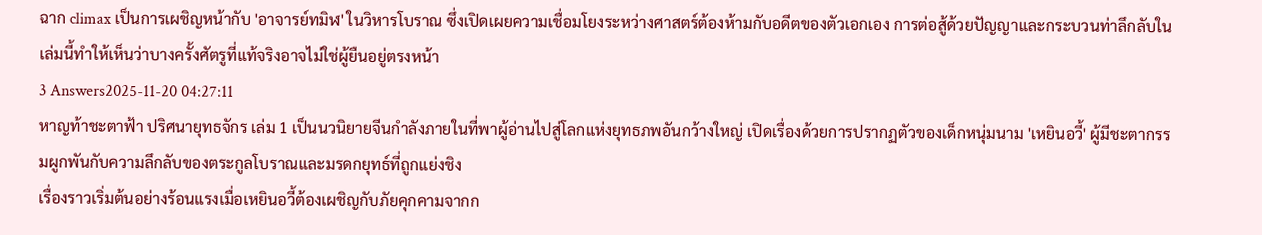ฉาก climax เป็นการเผชิญหน้ากับ 'อาจารย์ทมิฬ' ในวิหารโบราณ ซึ่งเปิดเผยความเชื่อมโยงระหว่างศาสตร์ต้องห้ามกับอดีตของตัวเอกเอง การต่อสู้ด้วยปัญญาและกระบวนท่าลึกลับในเล่มนี้ทำให้เห็นว่าบางครั้งศัตรูที่แท้จริงอาจไม่ใช่ผู้ยืนอยู่ตรงหน้า
3 Answers2025-11-20 04:27:11
หาญท้าชะตาฟ้า ปริศนายุทธจักร เล่ม 1 เป็นนวนิยายจีนกำลังภายในที่พาผู้อ่านไปสู่โลกแห่งยุทธภพอันกว้างใหญ่ เปิดเรื่องด้วยการปรากฏตัวของเด็กหนุ่มนาม 'เหยินอวี้' ผู้มีชะตากรรมผูกพันกับความลึกลับของตระกูลโบราณและมรดกยุทธ์ที่ถูกแย่งชิง
เรื่องราวเริ่มต้นอย่างร้อนแรงเมื่อเหยินอวี้ต้องเผชิญกับภัยคุกคามจากก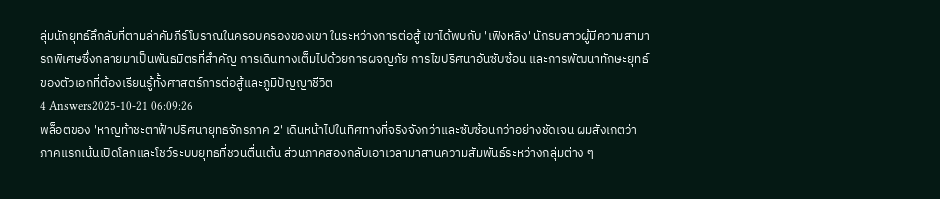ลุ่มนักยุทธ์ลึกลับที่ตามล่าคัมภีร์โบราณในครอบครองของเขา ในระหว่างการต่อสู้ เขาได้พบกับ 'เฟิงหลิง' นักรบสาวผู้มีความสามารถพิเศษซึ่งกลายมาเป็นพันธมิตรที่สำคัญ การเดินทางเต็มไปด้วยการผจญภัย การไขปริศนาอันซับซ้อน และการพัฒนาทักษะยุทธ์ของตัวเอกที่ต้องเรียนรู้ทั้งศาสตร์การต่อสู้และภูมิปัญญาชีวิต
4 Answers2025-10-21 06:09:26
พล็อตของ 'หาญท้าชะตาฟ้าปริศนายุทธจักรภาค 2' เดินหน้าไปในทิศทางที่จริงจังกว่าและซับซ้อนกว่าอย่างชัดเจน ผมสังเกตว่าภาคแรกเน้นเปิดโลกและโชว์ระบบยุทธที่ชวนตื่นเต้น ส่วนภาคสองกลับเอาเวลามาสานความสัมพันธ์ระหว่างกลุ่มต่าง ๆ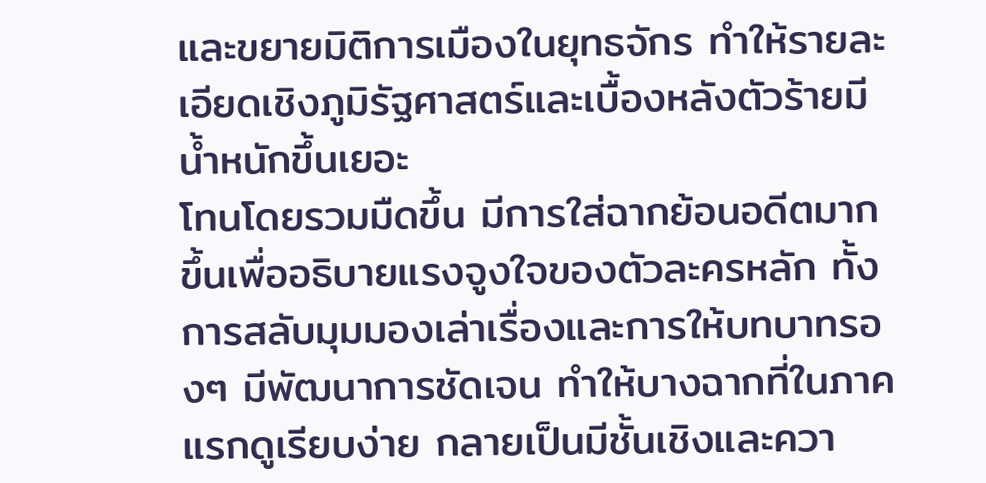และขยายมิติการเมืองในยุทธจักร ทำให้รายละเอียดเชิงภูมิรัฐศาสตร์และเบื้องหลังตัวร้ายมีน้ำหนักขึ้นเยอะ
โทนโดยรวมมืดขึ้น มีการใส่ฉากย้อนอดีตมากขึ้นเพื่ออธิบายแรงจูงใจของตัวละครหลัก ทั้งการสลับมุมมองเล่าเรื่องและการให้บทบาทรองๆ มีพัฒนาการชัดเจน ทำให้บางฉากที่ในภาคแรกดูเรียบง่าย กลายเป็นมีชั้นเชิงและควา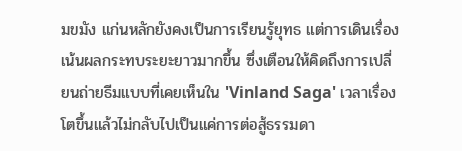มขมัง แก่นหลักยังคงเป็นการเรียนรู้ยุทธ แต่การเดินเรื่องเน้นผลกระทบระยะยาวมากขึ้น ซึ่งเตือนให้คิดถึงการเปลี่ยนถ่ายธีมแบบที่เคยเห็นใน 'Vinland Saga' เวลาเรื่องโตขึ้นแล้วไม่กลับไปเป็นแค่การต่อสู้ธรรมดา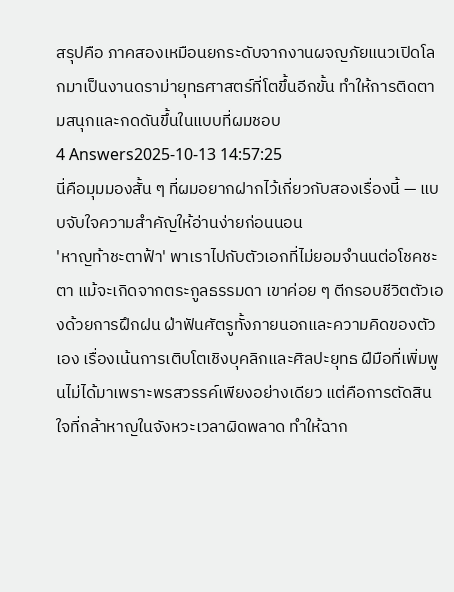สรุปคือ ภาคสองเหมือนยกระดับจากงานผจญภัยแนวเปิดโลกมาเป็นงานดราม่ายุทธศาสตร์ที่โตขึ้นอีกขั้น ทำให้การติดตามสนุกและกดดันขึ้นในแบบที่ผมชอบ
4 Answers2025-10-13 14:57:25
นี่คือมุมมองสั้น ๆ ที่ผมอยากฝากไว้เกี่ยวกับสองเรื่องนี้ — แบบจับใจความสำคัญให้อ่านง่ายก่อนนอน
'หาญท้าชะตาฟ้า' พาเราไปกับตัวเอกที่ไม่ยอมจำนนต่อโชคชะตา แม้จะเกิดจากตระกูลธรรมดา เขาค่อย ๆ ตีกรอบชีวิตตัวเองด้วยการฝึกฝน ฝ่าฟันศัตรูทั้งภายนอกและความคิดของตัวเอง เรื่องเน้นการเติบโตเชิงบุคลิกและศิลปะยุทธ ฝีมือที่เพิ่มพูนไม่ได้มาเพราะพรสวรรค์เพียงอย่างเดียว แต่คือการตัดสินใจที่กล้าหาญในจังหวะเวลาผิดพลาด ทำให้ฉาก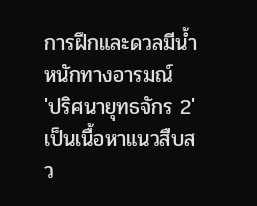การฝึกและดวลมีน้ำหนักทางอารมณ์
'ปริศนายุทธจักร 2' เป็นเนื้อหาแนวสืบสว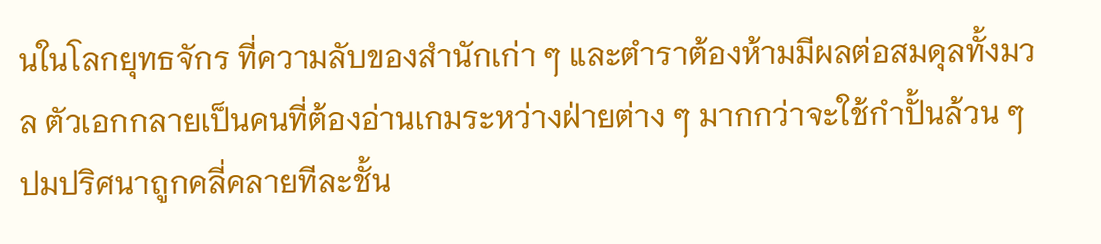นในโลกยุทธจักร ที่ความลับของสำนักเก่า ๆ และตำราต้องห้ามมีผลต่อสมดุลทั้งมวล ตัวเอกกลายเป็นคนที่ต้องอ่านเกมระหว่างฝ่ายต่าง ๆ มากกว่าจะใช้กำปั้นล้วน ๆ ปมปริศนาถูกคลี่คลายทีละชั้น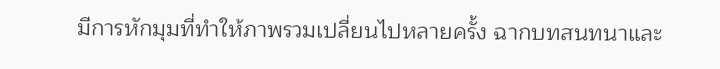มีการหักมุมที่ทำให้ภาพรวมเปลี่ยนไปหลายครั้ง ฉากบทสนทนาและ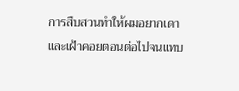การสืบสวนทำให้ผมอยากเดาและเฝ้าคอยตอนต่อไปจนแทบ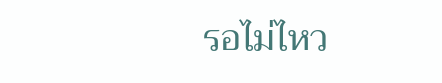รอไม่ไหว